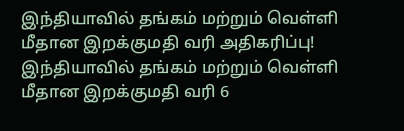இந்தியாவில் தங்கம் மற்றும் வெள்ளி மீதான இறக்குமதி வரி அதிகரிப்பு!
இந்தியாவில் தங்கம் மற்றும் வெள்ளி மீதான இறக்குமதி வரி 6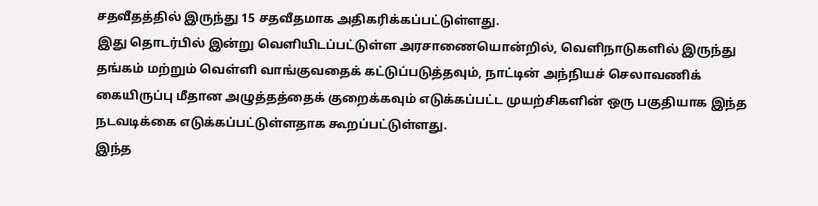சதவீதத்தில் இருந்து 15 சதவீதமாக அதிகரிக்கப்பட்டுள்ளது.
இது தொடர்பில் இன்று வெளியிடப்பட்டுள்ள அரசாணையொன்றில், வெளிநாடுகளில் இருந்து தங்கம் மற்றும் வெள்ளி வாங்குவதைக் கட்டுப்படுத்தவும், நாட்டின் அந்நியச் செலாவணிக் கையிருப்பு மீதான அழுத்தத்தைக் குறைக்கவும் எடுக்கப்பட்ட முயற்சிகளின் ஒரு பகுதியாக இந்த நடவடிக்கை எடுக்கப்பட்டுள்ளதாக கூறப்பட்டுள்ளது.
இந்த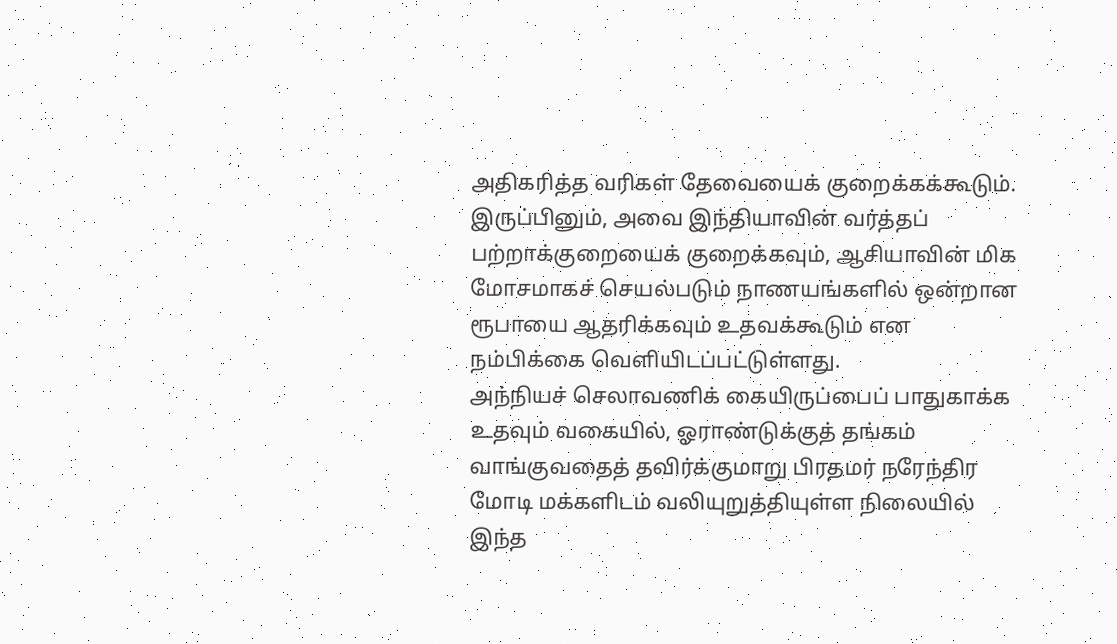அதிகரித்த வரிகள் தேவையைக் குறைக்கக்கூடும். இருப்பினும், அவை இந்தியாவின் வர்த்தப் பற்றாக்குறையைக் குறைக்கவும், ஆசியாவின் மிக மோசமாகச் செயல்படும் நாணயங்களில் ஒன்றான ரூபாயை ஆதரிக்கவும் உதவக்கூடும் என நம்பிக்கை வெளியிடப்பட்டுள்ளது.
அந்நியச் செலாவணிக் கையிருப்பைப் பாதுகாக்க உதவும் வகையில், ஓராண்டுக்குத் தங்கம் வாங்குவதைத் தவிர்க்குமாறு பிரதமர் நரேந்திர மோடி மக்களிடம் வலியுறுத்தியுள்ள நிலையில் இந்த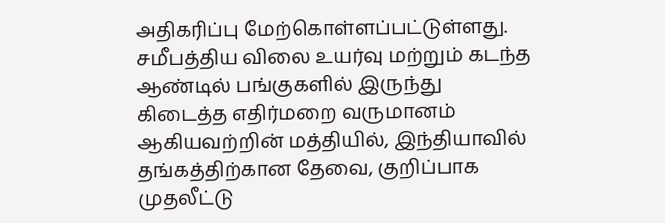அதிகரிப்பு மேற்கொள்ளப்பட்டுள்ளது.
சமீபத்திய விலை உயர்வு மற்றும் கடந்த ஆண்டில் பங்குகளில் இருந்து கிடைத்த எதிர்மறை வருமானம் ஆகியவற்றின் மத்தியில், இந்தியாவில் தங்கத்திற்கான தேவை, குறிப்பாக முதலீட்டு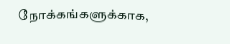நோக்கங்களுக்காக,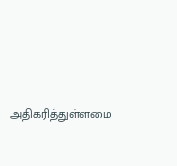அதிகரித்துள்ளமை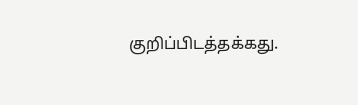குறிப்பிடத்தக்கது.